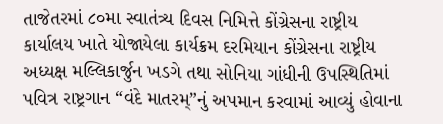તાજેતરમાં ૮૦મા સ્વાતંત્ર્ય દિવસ નિમિત્તે કોંગ્રેસના રાષ્ટ્રીય કાર્યાલય ખાતે યોજાયેલા કાર્યક્રમ દરમિયાન કોંગ્રેસના રાષ્ટ્રીય અધ્યક્ષ મલ્લિકાર્જુન ખડગે તથા સોનિયા ગાંધીની ઉપસ્થિતિમાં પવિત્ર રાષ્ટ્રગાન “વંદે માતરમ્”નું અપમાન કરવામાં આવ્યું હોવાના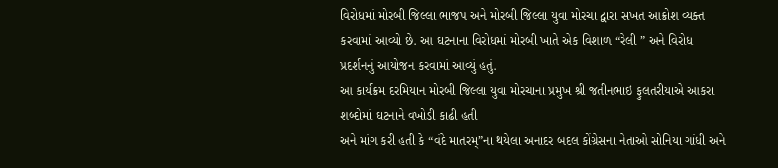વિરોધમાં મોરબી જિલ્લા ભાજપ અને મોરબી જિલ્લા યુવા મોરચા દ્વારા સખત આક્રોશ વ્યક્ત કરવામાં આવ્યો છે. આ ઘટનાના વિરોધમાં મોરબી ખાતે એક વિશાળ “રેલી ” અને વિરોધ પ્રદર્શનનું આયોજન કરવામાં આવ્યું હતું.
આ કાર્યક્રમ દરમિયાન મોરબી જિલ્લા યુવા મોરચાના પ્રમુખ શ્રી જતીનભાઇ ફુલતરીયાએ આકરા શબ્દોમાં ઘટનાને વખોડી કાઢી હતી
અને માંગ કરી હતી કે “વંદે માતરમ્”ના થયેલા અનાદર બદલ કોંગ્રેસના નેતાઓ સોનિયા ગાંધી અને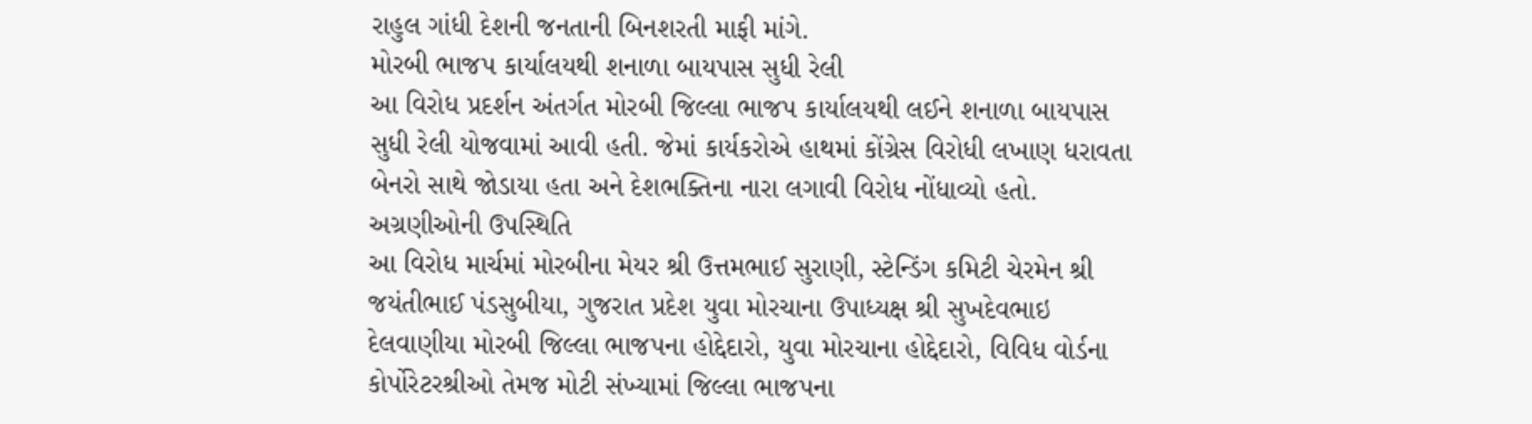રાહુલ ગાંધી દેશની જનતાની બિનશરતી માફી માંગે.
મોરબી ભાજપ કાર્યાલયથી શનાળા બાયપાસ સુધી રેલી
આ વિરોધ પ્રદર્શન અંતર્ગત મોરબી જિલ્લા ભાજપ કાર્યાલયથી લઈને શનાળા બાયપાસ સુધી રેલી યોજવામાં આવી હતી. જેમાં કાર્યકરોએ હાથમાં કોંગ્રેસ વિરોધી લખાણ ધરાવતા બેનરો સાથે જોડાયા હતા અને દેશભક્તિના નારા લગાવી વિરોધ નોંધાવ્યો હતો.
અગ્રણીઓની ઉપસ્થિતિ
આ વિરોધ માર્ચમાં મોરબીના મેયર શ્રી ઉત્તમભાઈ સુરાણી, સ્ટેન્ડિંગ કમિટી ચેરમેન શ્રી જયંતીભાઈ પંડસુબીયા, ગુજરાત પ્રદેશ યુવા મોરચાના ઉપાધ્યક્ષ શ્રી સુખદેવભાઇ દેલવાણીયા મોરબી જિલ્લા ભાજપના હોદ્દેદારો, યુવા મોરચાના હોદ્દેદારો, વિવિધ વોર્ડના કોર્પોરેટરશ્રીઓ તેમજ મોટી સંખ્યામાં જિલ્લા ભાજપના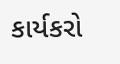કાર્યકરો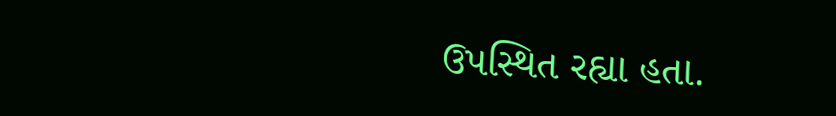ઉપસ્થિત રહ્યા હતા.